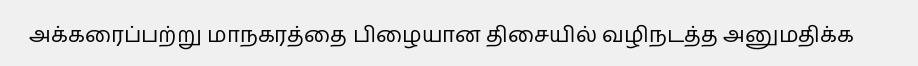அக்கரைப்பற்று மாநகரத்தை பிழையான திசையில் வழிநடத்த அனுமதிக்க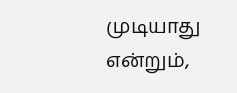முடியாது என்றும்,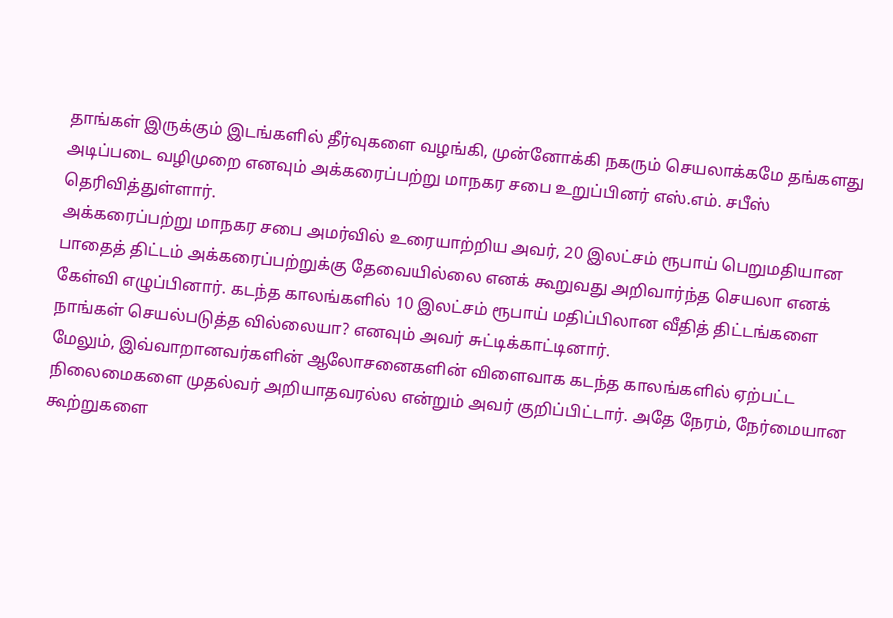தாங்கள் இருக்கும் இடங்களில் தீர்வுகளை வழங்கி, முன்னோக்கி நகரும் செயலாக்கமே தங்களது அடிப்படை வழிமுறை எனவும் அக்கரைப்பற்று மாநகர சபை உறுப்பினர் எஸ்.எம். சபீஸ் தெரிவித்துள்ளார்.
அக்கரைப்பற்று மாநகர சபை அமர்வில் உரையாற்றிய அவர், 20 இலட்சம் ரூபாய் பெறுமதியான பாதைத் திட்டம் அக்கரைப்பற்றுக்கு தேவையில்லை எனக் கூறுவது அறிவார்ந்த செயலா எனக் கேள்வி எழுப்பினார். கடந்த காலங்களில் 10 இலட்சம் ரூபாய் மதிப்பிலான வீதித் திட்டங்களை நாங்கள் செயல்படுத்த வில்லையா? எனவும் அவர் சுட்டிக்காட்டினார்.
மேலும், இவ்வாறானவர்களின் ஆலோசனைகளின் விளைவாக கடந்த காலங்களில் ஏற்பட்ட நிலைமைகளை முதல்வர் அறியாதவரல்ல என்றும் அவர் குறிப்பிட்டார். அதே நேரம், நேர்மையான கூற்றுகளை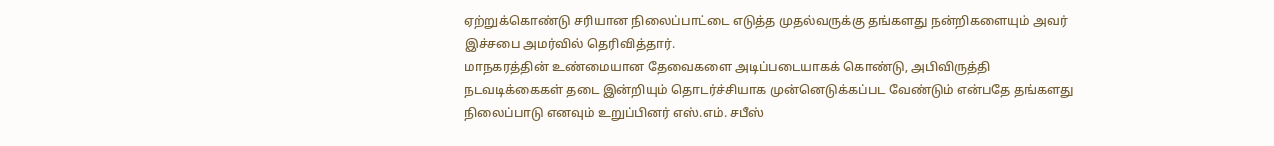ஏற்றுக்கொண்டு சரியான நிலைப்பாட்டை எடுத்த முதல்வருக்கு தங்களது நன்றிகளையும் அவர் இச்சபை அமர்வில் தெரிவித்தார்.
மாநகரத்தின் உண்மையான தேவைகளை அடிப்படையாகக் கொண்டு, அபிவிருத்தி நடவடிக்கைகள் தடை இன்றியும் தொடர்ச்சியாக முன்னெடுக்கப்பட வேண்டும் என்பதே தங்களது நிலைப்பாடு எனவும் உறுப்பினர் எஸ்.எம். சபீஸ்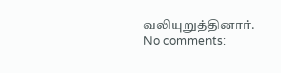வலியுறுத்தினார்.
No comments: